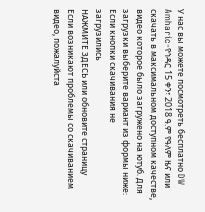У нас вы можете посмотреть бесплатно DW Amharic-የኅዳር 15 ቀን፣ 2018 ዓ.ም የዓለም ዜና или скачать в максимальном доступном качестве, видео которое было загружено на ютуб. Для загрузки выберите вариант из формы ниже:
Если кнопки скачивания не
загрузились
НАЖМИТЕ ЗДЕСЬ или обновите страницу
Если возникают проблемы со скачиванием видео, пожалуйста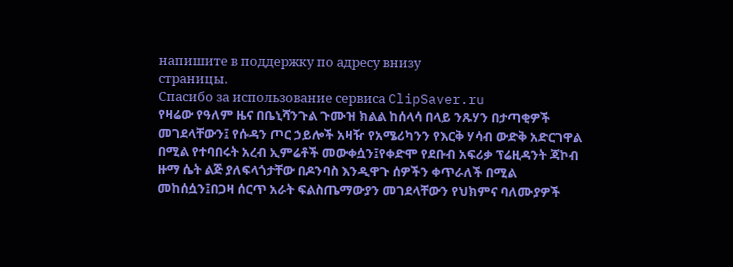напишите в поддержку по адресу внизу
страницы.
Спасибо за использование сервиса ClipSaver.ru
የዛሬው የዓለም ዜና በቤኒሻንጉል ጉሙዝ ክልል ከሰላሳ በላይ ንጹሃን በታጣቂዎች መገደላቸውን፤ የሱዳን ጦር ኃይሎች አዛዥ የአሜሪካንን የእርቅ ሃሳብ ውድቅ አድርገዋል በሚል የተባበሩት አረብ ኢምሬቶች መውቀሷን፤የቀድሞ የደቡብ አፍሪቃ ፕሬዚዳንት ጃኮብ ዙማ ሴት ልጅ ያለፍላጎታቸው በዶንባስ እንዲዋጉ ሰዎችን ቀጥራለች በሚል መከሰሷን፤በጋዛ ሰርጥ አራት ፍልስጤማውያን መገደላቸውን የህክምና ባለሙያዎች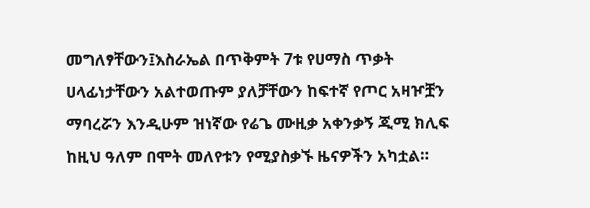መግለፃቸውን፤እስራኤል በጥቅምት 7ቱ የሀማስ ጥቃት ሀላፊነታቸውን አልተወጡም ያለቻቸውን ከፍተኛ የጦር አዛዦቿን ማባረሯን እንዲሁም ዝነኛው የሬጌ ሙዚቃ አቀንቃኝ ጂሚ ክሊፍ ከዚህ ዓለም በሞት መለየቱን የሚያስቃኙ ዜናዎችን አካቷል።